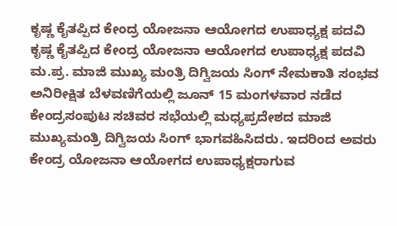ಕೃಷ್ಣ ಕೈತಪ್ಪಿದ ಕೇಂದ್ರ ಯೋಜನಾ ಆಯೋಗದ ಉಪಾಧ್ಯಕ್ಷ ಪದವಿ
ಕೃಷ್ಣ ಕೈತಪ್ಪಿದ ಕೇಂದ್ರ ಯೋಜನಾ ಆಯೋಗದ ಉಪಾಧ್ಯಕ್ಷ ಪದವಿ
ಮ.ಪ್ರ. ಮಾಜಿ ಮುಖ್ಯ ಮಂತ್ರಿ ದಿಗ್ವಿಜಯ ಸಿಂಗ್ ನೇಮಕಾತಿ ಸಂಭವ
ಅನಿರೀಕ್ಷಿತ ಬೆಳವಣಿಗೆಯಲ್ಲಿ ಜೂನ್ 15 ಮಂಗಳವಾರ ನಡೆದ ಕೇಂದ್ರಸಂಪುಟ ಸಚಿವರ ಸಭೆಯಲ್ಲಿ ಮಧ್ಯಪ್ರದೇಶದ ಮಾಜಿ ಮುಖ್ಯಮಂತ್ರಿ ದಿಗ್ವಿಜಯ ಸಿಂಗ್ ಭಾಗವಹಿಸಿದರು. ಇದರಿಂದ ಅವರು ಕೇಂದ್ರ ಯೋಜನಾ ಆಯೋಗದ ಉಪಾಧ್ಯಕ್ಷರಾಗುವ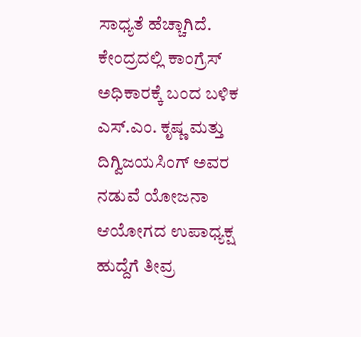ಸಾಧ್ಯತೆ ಹೆಚ್ಚಾಗಿದೆ.
ಕೇಂದ್ರದಲ್ಲಿ ಕಾಂಗ್ರೆಸ್ ಅಧಿಕಾರಕ್ಕೆ ಬಂದ ಬಳಿಕ ಎಸ್.ಎಂ. ಕೃಷ್ಣ ಮತ್ತು ದಿಗ್ವಿಜಯಸಿಂಗ್ ಅವರ ನಡುವೆ ಯೋಜನಾ ಆಯೋಗದ ಉಪಾಧ್ಯಕ್ಷ ಹುದ್ದೆಗೆ ತೀವ್ರ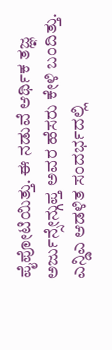ಪೈಪೋಟಿಯಿತ್ತು. ಈ ನಡುವೆ ಆರ್ಥಿಕ ತಜ್ಞ ಅರ್ಜುನ್ಸೇನ್ಗುಪ್ತ ಅವರ ಹೆಸರು ಕೇಳಿ ಬಂದಿತ್ತು. ಎನ್ಡಿಎ ಆಡಳಿತ ಸಂದರ್ಭದಲ್ಲಿ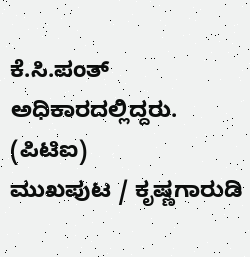ಕೆ.ಸಿ.ಪಂತ್ ಅಧಿಕಾರದಲ್ಲಿದ್ದರು.
(ಪಿಟಿಐ)
ಮುಖಪುಟ / ಕೃಷ್ಣಗಾರುಡಿ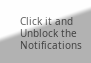Click it and Unblock the Notifications